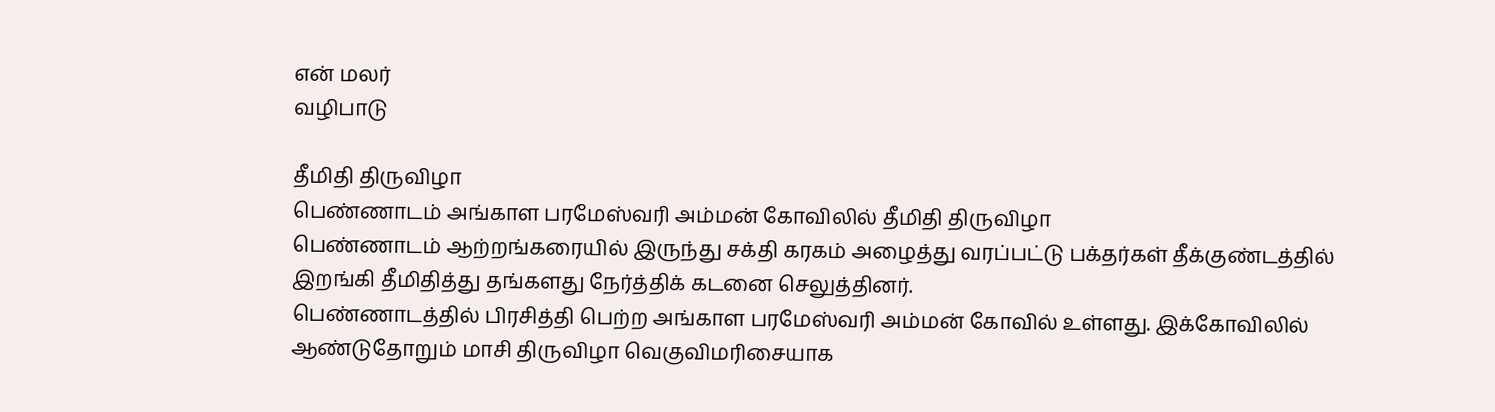என் மலர்
வழிபாடு

தீமிதி திருவிழா
பெண்ணாடம் அங்காள பரமேஸ்வரி அம்மன் கோவிலில் தீமிதி திருவிழா
பெண்ணாடம் ஆற்றங்கரையில் இருந்து சக்தி கரகம் அழைத்து வரப்பட்டு பக்தர்கள் தீக்குண்டத்தில் இறங்கி தீமிதித்து தங்களது நேர்த்திக் கடனை செலுத்தினர்.
பெண்ணாடத்தில் பிரசித்தி பெற்ற அங்காள பரமேஸ்வரி அம்மன் கோவில் உள்ளது. இக்கோவிலில் ஆண்டுதோறும் மாசி திருவிழா வெகுவிமரிசையாக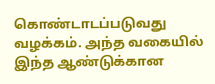கொண்டாடப்படுவது வழக்கம். அந்த வகையில் இந்த ஆண்டுக்கான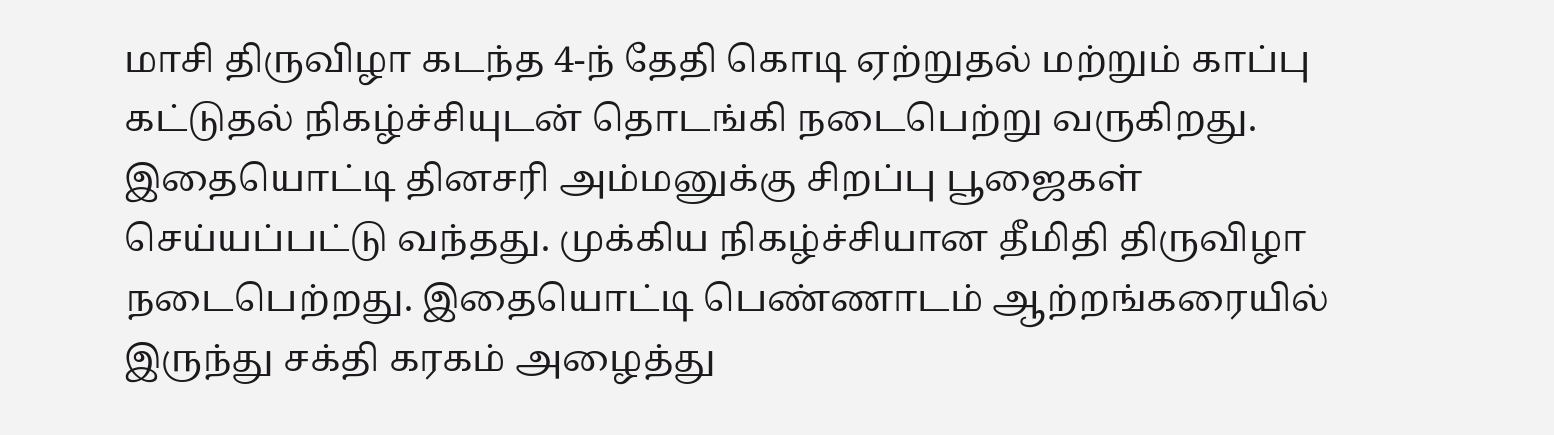மாசி திருவிழா கடந்த 4-ந் தேதி கொடி ஏற்றுதல் மற்றும் காப்பு கட்டுதல் நிகழ்ச்சியுடன் தொடங்கி நடைபெற்று வருகிறது.
இதையொட்டி தினசரி அம்மனுக்கு சிறப்பு பூஜைகள் செய்யப்பட்டு வந்தது. முக்கிய நிகழ்ச்சியான தீமிதி திருவிழா நடைபெற்றது. இதையொட்டி பெண்ணாடம் ஆற்றங்கரையில் இருந்து சக்தி கரகம் அழைத்து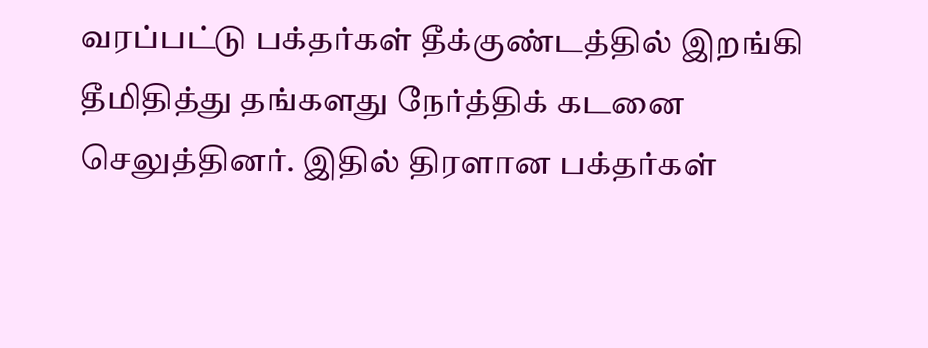வரப்பட்டு பக்தர்கள் தீக்குண்டத்தில் இறங்கி தீமிதித்து தங்களது நேர்த்திக் கடனை செலுத்தினர். இதில் திரளான பக்தர்கள்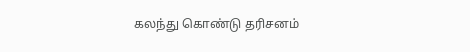கலந்து கொண்டு தரிசனம்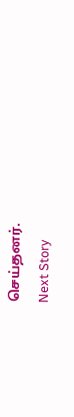செய்தனர்.
Next Story